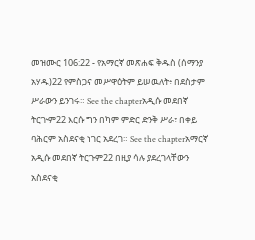መዝሙር 106:22 - የአማርኛ መጽሐፍ ቅዱስ (ሰማንያ አሃዱ)22 የምስጋና መሥዋዕትም ይሠዉለት፥ በደስታም ሥራውን ይንገሩ። See the chapterአዲሱ መደበኛ ትርጒም22 እርሱ ግን በካም ምድር ድንቅ ሥራ፣ በቀይ ባሕርም አስደናቂ ነገር አደረገ። See the chapterአማርኛ አዲሱ መደበኛ ትርጉም22 በዚያ ሳሉ ያደረገላቸውን አስደናቂ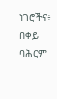ነገሮችና፥ በቀይ ባሕርም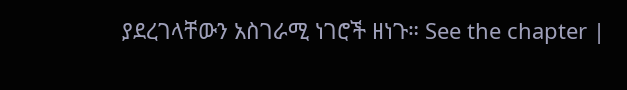ያደረገላቸውን አስገራሚ ነገሮች ዘነጉ። See the chapter |